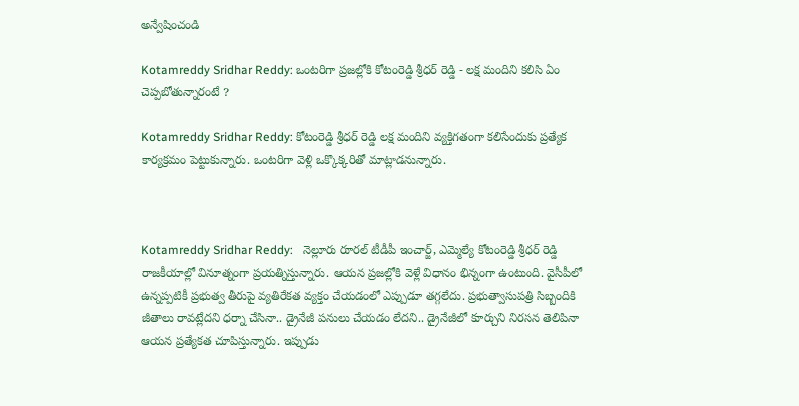అన్వేషించండి

Kotamreddy Sridhar Reddy: ఒంటరిగా ప్రజల్లోకి కోటంరెడ్డి శ్రీధర్ రెడ్డి - లక్ష మందిని కలిసి ఏం చెప్పబోతున్నారంటే ?

Kotamreddy Sridhar Reddy: కోటంరెడ్డి శ్రీధర్ రెడ్డి లక్ష మందిని వ్యక్తిగతంగా కలిసేందుకు ప్రత్యేక కార్యక్రమం పెట్టుకున్నారు. ఒంటరిగా వెళ్లి ఒక్కొక్కరితో మాట్లాడనున్నారు.



Kotamreddy Sridhar Reddy:   నెల్లూరు రూరల్ టీడీపీ ఇంచార్జ్, ఎమ్మెల్యే కోటంరెడ్డి శ్రీధర్ రెడ్డి రాజకీయాల్లో వినూత్నంగా ప్రయత్నిస్తున్నారు. ఆయన ప్రజల్లోకి వెళ్లే విధానం భిన్నంగా ఉంటుంది. వైసీపీలో ఉన్నప్పటికీ ప్రభుత్వ తీరుపై వ్యతిరేకత వ్యక్తం చేయడంలో ఎప్పుడూ తగ్గలేదు. ప్రభుత్వాసుపత్రి సిబ్బందికి జీతాలు రావట్లేదని ధర్నా చేసినా.. డ్రైనేజీ పనులు చేయడం లేదని.. డ్రైనేజీలో కూర్చుని నిరసన తెలిపినా ఆయన ప్రత్యేకత చూపిస్తున్నారు. ఇప్పుడు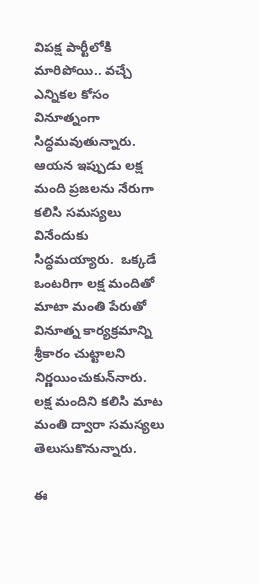విపక్ష పార్టీలోకి మారిపోయి.. వచ్చే ఎన్నికల కోసం వినూత్నంగా సిద్ధమవుతున్నారు. ఆయన ఇప్పుడు లక్ష మంది ప్రజలను నేరుగా కలిసి సమస్యలు వినేందుకు సిద్ధమయ్యారు.  ఒక్కడే ఒంటరిగా లక్ష మందితో మాటా మంతి పేరుతో  వినూత్న కార్యక్రమాన్ని శ్రీకారం చుట్టాలని నిర్ణయించుకున్‌నారు.  లక్ష మందిని కలిసి మాట మంతి ద్వారా సమస్యలు తెలుసుకొనున్నారు.

ఈ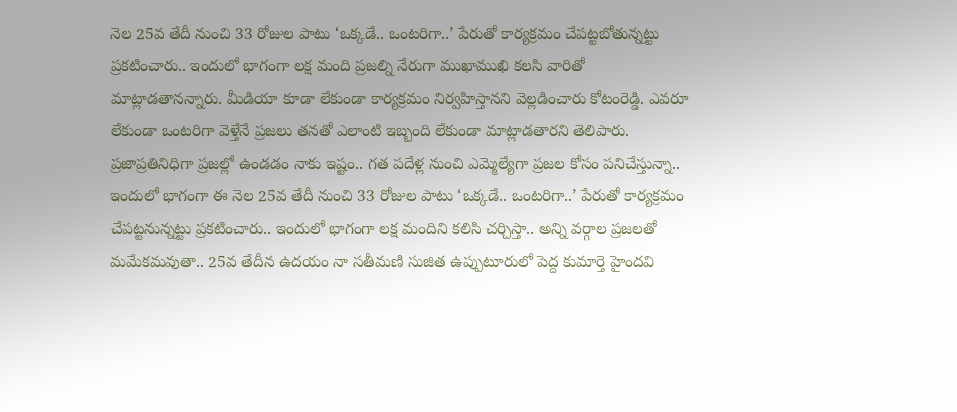నెల 25వ తేదీ నుంచి 33 రోజుల పాటు ‘ఒక్కడే.. ఒంటరిగా..’ పేరుతో కార్యక్రమం చేపట్టబోతున్నట్టు ప్రకటించారు.. ఇందులో భాగంగా లక్ష మంది ప్రజల్ని నేరుగా ముఖాముఖి కలసి వారితో మాట్లాడతానన్నారు. మీడియా కూడా లేకుండా కార్యక్రమం నిర్వహిస్తానని వెల్లడించారు కోటంరెడ్డి. ఎవరూ లేకుండా ఒంటరిగా వెళ్తేనే ప్రజలు తనతో ఎలాంటి ఇబ్బంది లేకుండా మాట్లాడతారని తెలిపారు. ప్రజాప్రతినిధిగా ప్రజల్లో ఉండడం నాకు ఇష్టం.. గత పదేళ్ల నుంచి ఎమ్మెల్యేగా ప్రజల కోసం పనిచేస్తున్నా.. ఇందులో భాగంగా ఈ నెల 25వ తేదీ నుంచి 33 రోజుల పాటు ‘ఒక్కడే.. ఒంటరిగా..’ పేరుతో కార్యక్రమం చేపట్టనున్నట్టు ప్రకటించారు.. ఇందులో భాగంగా లక్ష మందిని కలిసి చర్చిస్తా.. అన్ని వర్గాల ప్రజలతో మమేకమవుతా.. 25వ తేదీన ఉదయం నా సతీమణి సుజిత ఉప్పుటూరులో పెద్ద కుమార్తె హైందవి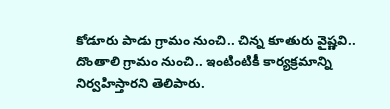కోడూరు పాడు గ్రామం నుంచి.. చిన్న కూతురు వైష్ణవి.. దొంతాలి గ్రామం నుంచి.. ఇంటింటికీ కార్యక్రమాన్ని నిర్వహిస్తారని తెలిపారు.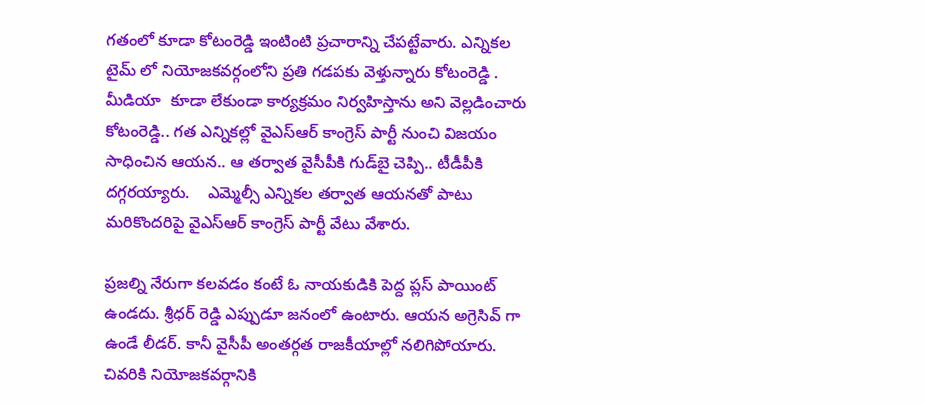గతంలో కూడా కోటంరెడ్డి ఇంటింటి ప్రచారాన్ని చేపట్టేవారు. ఎన్నికల టైమ్ లో నియోజకవర్గంలోని ప్రతి గడపకు వెళ్తున్నారు కోటంరెడ్డి . మీడియా  కూడా లేకుండా కార్యక్రమం నిర్వహిస్తాను అని వెల్లడించారు కోటంరెడ్డి.. గత ఎన్నికల్లో వైఎస్‌ఆర్‌ కాంగ్రెస్‌ పార్టీ నుంచి విజయం సాధించిన ఆయన.. ఆ తర్వాత వైసీపీకి గుడ్‌బై చెప్పి.. టీడీపీకి దగ్గరయ్యారు.    ఎమ్మెల్సీ ఎన్నికల తర్వాత ఆయనతో పాటు మరికొందరిపై వైఎస్ఆర్ కాంగ్రెస్ పార్టీ వేటు వేశారు.

ప్రజల్ని నేరుగా కలవడం కంటే ఓ నాయకుడికి పెద్ద ప్లస్ పాయింట్ ఉండదు. శ్రీధర్ రెడ్డి ఎప్పుడూ జనంలో ఉంటారు. ఆయన అగ్రెసివ్ గా ఉండే లీడర్. కానీ వైసీపీ అంతర్గత రాజకీయాల్లో నలిగిపోయారు. చివరికి నియోజకవర్గానికి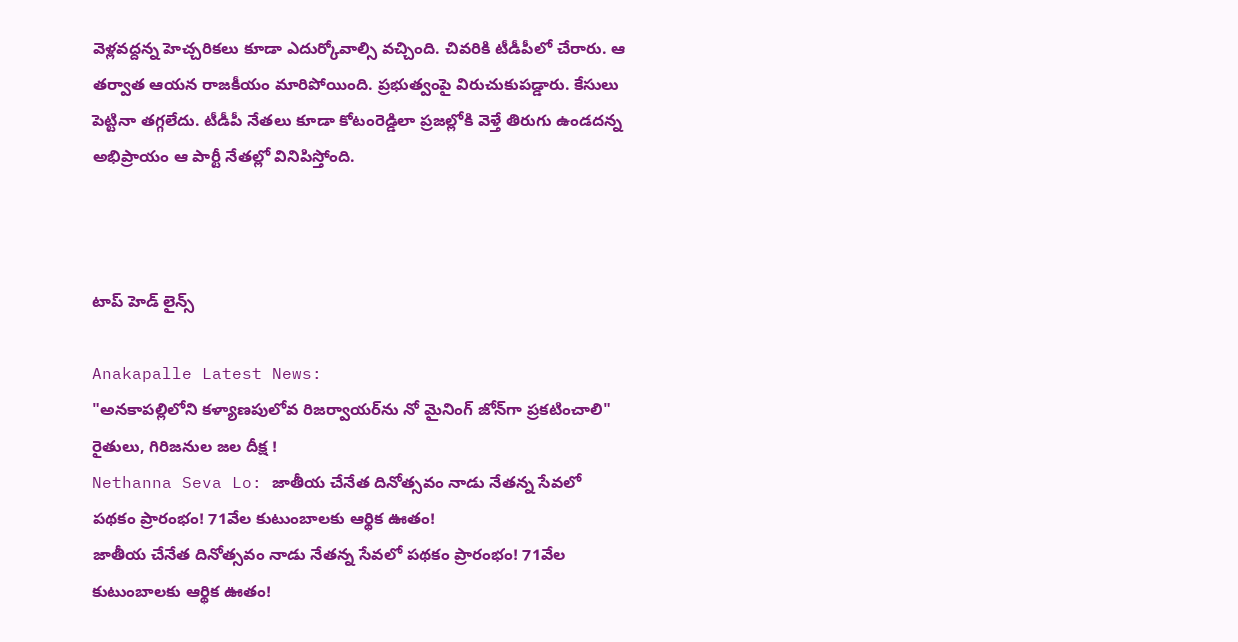వెళ్లవద్దన్న హెచ్చరికలు కూడా ఎదుర్కోవాల్సి వచ్చింది. చివరికి టీడీపీలో చేరారు. ఆ తర్వాత ఆయన రాజకీయం మారిపోయింది. ప్రభుత్వంపై విరుచుకుపడ్డారు. కేసులు పెట్టినా తగ్గలేదు. టీడీపీ నేతలు కూడా కోటంరెడ్డిలా ప్రజల్లోకి వెళ్తే తిరుగు ఉండదన్న అభిప్రాయం ఆ పార్టీ నేతల్లో వినిపిస్తోంది.



టాప్ హెడ్ లైన్స్

Anakapalle Latest News:
"అనకాపల్లిలోని కళ్యాణపులోవ రిజర్వాయర్‌ను నో మైనింగ్ జోన్‌గా ప్రకటించాలి" రైతులు, గిరిజనుల జల దీక్ష !
Nethanna Seva Lo: జాతీయ చేనేత దినోత్సవం నాడు నేతన్న సేవలో పథకం ప్రారంభం! 71వేల కుటుంబాలకు ఆర్థిక ఊతం!
జాతీయ చేనేత దినోత్సవం నాడు నేతన్న సేవలో పథకం ప్రారంభం! 71వేల కుటుంబాలకు ఆర్థిక ఊతం!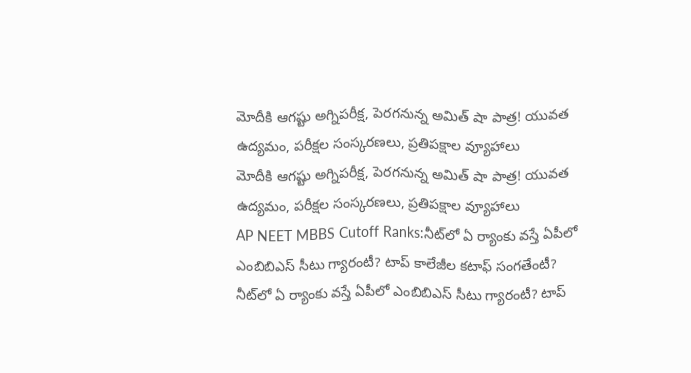మోదీకి ఆగష్టు అగ్నిపరీక్ష, పెరగనున్న అమిత్ షా పాత్ర! యువత ఉద్యమం, పరీక్షల సంస్కరణలు, ప్రతిపక్షాల వ్యూహాలు
మోదీకి ఆగష్టు అగ్నిపరీక్ష, పెరగనున్న అమిత్ షా పాత్ర! యువత ఉద్యమం, పరీక్షల సంస్కరణలు, ప్రతిపక్షాల వ్యూహాలు
AP NEET MBBS Cutoff Ranks:నీట్‌లో ఏ ర్యాంకు వస్తే ఏపీలో ఎంబిబిఎస్ సీటు గ్యారంటీ? టాప్‌ కాలేజీల కటాఫ్‌ సంగతేంటీ?
నీట్‌లో ఏ ర్యాంకు వస్తే ఏపీలో ఎంబిబిఎస్ సీటు గ్యారంటీ? టాప్‌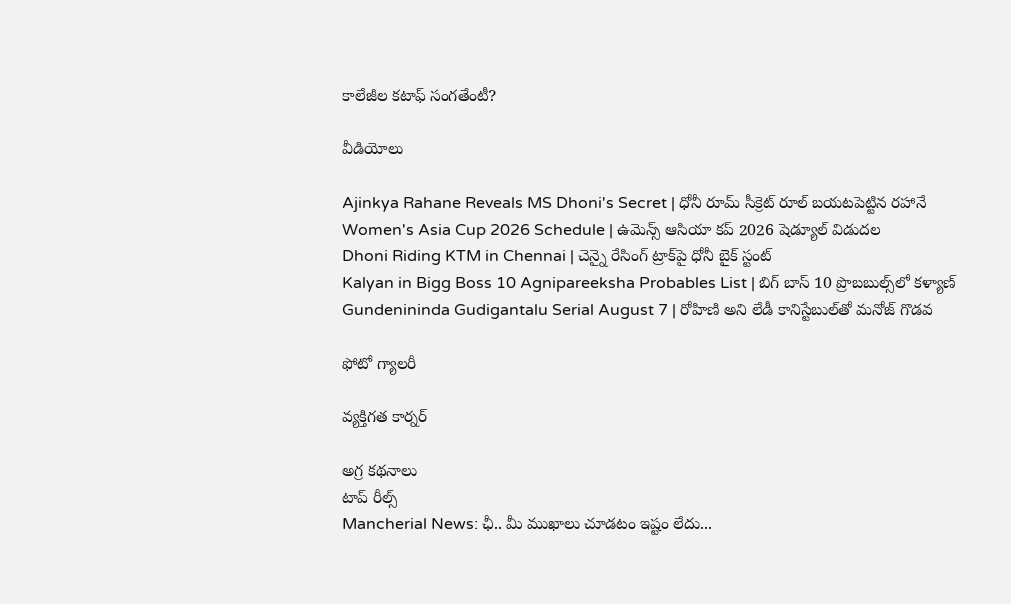కాలేజీల కటాఫ్‌ సంగతేంటీ?

వీడియోలు

Ajinkya Rahane Reveals MS Dhoni's Secret | ధోనీ రూమ్ సీక్రెట్ రూల్ బయటపెట్టిన రహానే
Women's Asia Cup 2026 Schedule | ఉమెన్స్ ఆసియా కప్ 2026 షెడ్యూల్ విడుదల
Dhoni Riding KTM in Chennai | చెన్నై రేసింగ్ ట్రాక్‌పై ధోనీ బైక్ స్టంట్
Kalyan in Bigg Boss 10 Agnipareeksha Probables List | బిగ్ బాస్ 10 ప్రొబబుల్స్‌లో కళ్యాణ్
Gundenininda Gudigantalu Serial August 7 | రోహిణి అని లేడీ కానిస్టేబుల్‌తో మనోజ్ గొడవ

ఫోటో గ్యాలరీ

వ్యక్తిగత కార్నర్

అగ్ర కథనాలు
టాప్ రీల్స్
Mancherial News: ఛీ.. మీ ముఖాలు చూడ‌టం ఇష్టం లేదు...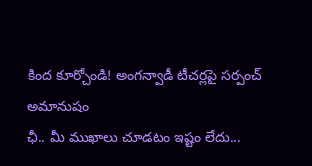కింద కూర్చోండి! అంగన్వాడీ టీచర్లపై సర్పంచ్ అమానుషం
ఛీ.. మీ ముఖాలు చూడ‌టం ఇష్టం లేదు...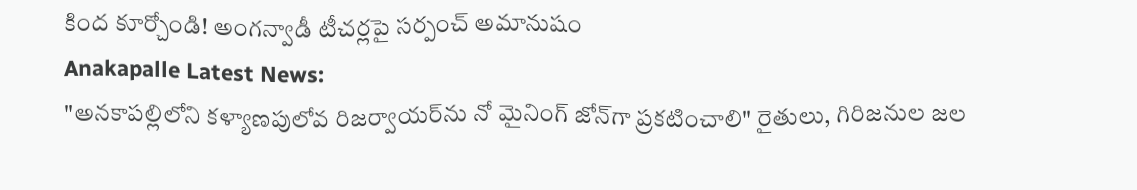కింద కూర్చోండి! అంగన్వాడీ టీచర్లపై సర్పంచ్ అమానుషం
Anakapalle Latest News:
"అనకాపల్లిలోని కళ్యాణపులోవ రిజర్వాయర్‌ను నో మైనింగ్ జోన్‌గా ప్రకటించాలి" రైతులు, గిరిజనుల జల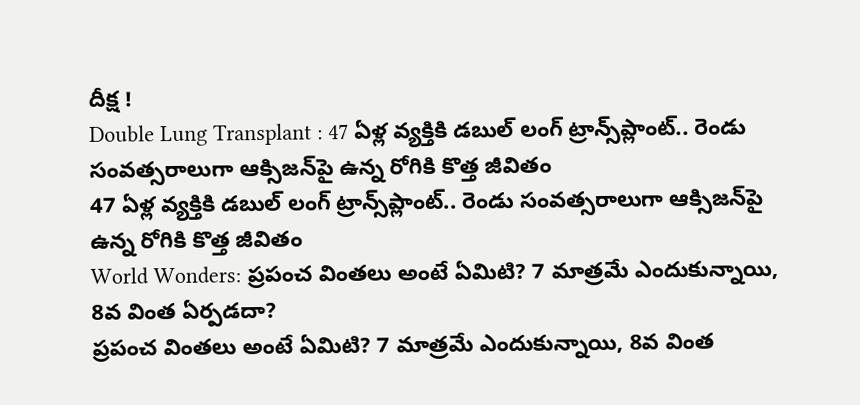దీక్ష !
Double Lung Transplant : 47 ఏళ్ల వ్యక్తికి డబుల్ లంగ్ ట్రాన్స్‌ప్లాంట్.. రెండు సంవత్సరాలుగా ఆక్సిజన్‌పై ఉన్న రోగికి కొత్త జీవితం
47 ఏళ్ల వ్యక్తికి డబుల్ లంగ్ ట్రాన్స్‌ప్లాంట్.. రెండు సంవత్సరాలుగా ఆక్సిజన్‌పై ఉన్న రోగికి కొత్త జీవితం
World Wonders: ప్రపంచ వింతలు అంటే ఏమిటి? 7 మాత్రమే ఎందుకున్నాయి, 8వ వింత ఏర్పడదా?
ప్రపంచ వింతలు అంటే ఏమిటి? 7 మాత్రమే ఎందుకున్నాయి, 8వ వింత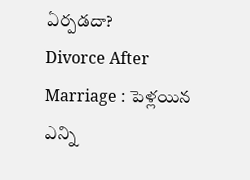ఏర్పడదా?
Divorce After Marriage : పెళ్లయిన ఎన్ని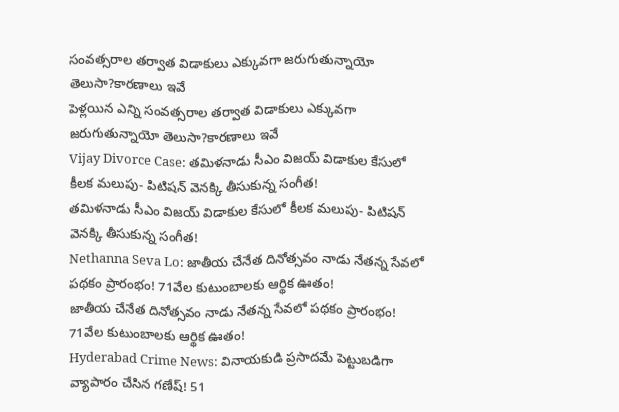సంవత్సరాల తర్వాత విడాకులు ఎక్కువగా జరుగుతున్నాయో తెలుసా?కారణాలు ఇవే
పెళ్లయిన ఎన్ని సంవత్సరాల తర్వాత విడాకులు ఎక్కువగా జరుగుతున్నాయో తెలుసా?కారణాలు ఇవే
Vijay Divorce Case: తమిళనాడు సీఎం విజయ్ విడాకుల కేసులో కీలక మలుపు- పిటిషన్ వెనక్కి తీసుకున్న సంగీత!
తమిళనాడు సీఎం విజయ్ విడాకుల కేసులో కీలక మలుపు- పిటిషన్ వెనక్కి తీసుకున్న సంగీత!
Nethanna Seva Lo: జాతీయ చేనేత దినోత్సవం నాడు నేతన్న సేవలో పథకం ప్రారంభం! 71వేల కుటుంబాలకు ఆర్థిక ఊతం!
జాతీయ చేనేత దినోత్సవం నాడు నేతన్న సేవలో పథకం ప్రారంభం! 71వేల కుటుంబాలకు ఆర్థిక ఊతం!
Hyderabad Crime News: వినాయకుడి ప్రసాదమే పెట్టుబడిగా వ్యాపారం చేసిన గణేష్‌! 51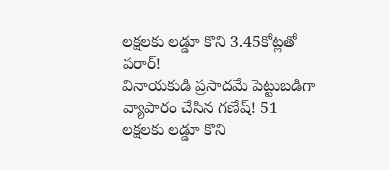లక్షలకు లడ్డూ కొని 3.45కోట్లతో పరార్‌!
వినాయకుడి ప్రసాదమే పెట్టుబడిగా వ్యాపారం చేసిన గణేష్‌! 51 లక్షలకు లడ్డూ కొని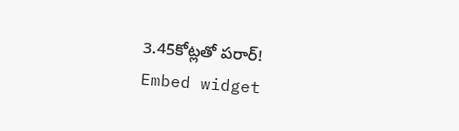3.45కోట్లతో పరార్‌!
Embed widget